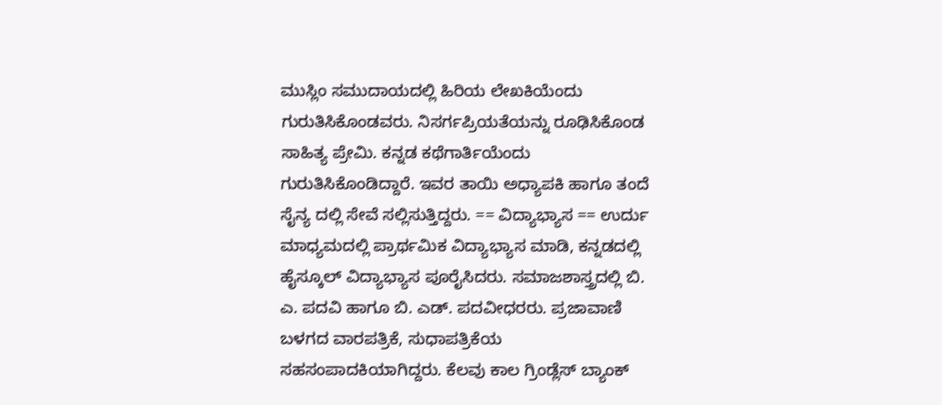ಮುಸ್ಲಿಂ ಸಮುದಾಯದಲ್ಲಿ ಹಿರಿಯ ಲೇಖಕಿಯೆಂದು ಗುರುತಿಸಿಕೊಂಡವರು. ನಿಸರ್ಗಪ್ರಿಯತೆಯನ್ನು ರೂಢಿಸಿಕೊಂಡ ಸಾಹಿತ್ಯ ಪ್ರೇಮಿ. ಕನ್ನಡ ಕಥೆಗಾರ್ತಿಯೆಂದು ಗುರುತಿಸಿಕೊಂಡಿದ್ದಾರೆ. ಇವರ ತಾಯಿ ಅಧ್ಯಾಪಕಿ ಹಾಗೂ ತಂದೆ ಸೈನ್ಯ ದಲ್ಲಿ ಸೇವೆ ಸಲ್ಲಿಸುತ್ತಿದ್ದರು. == ವಿದ್ಯಾಭ್ಯಾಸ == ಉರ್ದು ಮಾಧ್ಯಮದಲ್ಲಿ ಪ್ರಾರ್ಥಮಿಕ ವಿದ್ಯಾಭ್ಯಾಸ ಮಾಡಿ, ಕನ್ನಡದಲ್ಲಿ ಹೈಸ್ಕೂಲ್ ವಿದ್ಯಾಭ್ಯಾಸ ಪೂರೈಸಿದರು. ಸಮಾಜಶಾಸ್ತ್ರದಲ್ಲಿ ಬಿ. ಎ. ಪದವಿ ಹಾಗೂ ಬಿ. ಎಡ್. ಪದವೀಧರರು. ಪ್ರಜಾವಾಣಿ ಬಳಗದ ವಾರಪತ್ರಿಕೆ, ಸುಧಾಪತ್ರಿಕೆಯ ಸಹಸಂಪಾದಕಿಯಾಗಿದ್ದರು. ಕೆಲವು ಕಾಲ ಗ್ರಿಂಡ್ಲೆಸ್ ಬ್ಯಾಂಕ್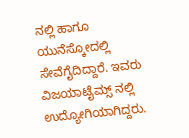ನಲ್ಲಿ ಹಾಗೂ ಯುನೆಸ್ಕೋದಲ್ಲಿ ಸೇವೆಗೈದಿದ್ದಾರೆ. ಇವರು ವಿಜಯಾಟೈಮ್ಸ್ ನಲ್ಲಿ ಉದ್ಯೋಗಿಯಾಗಿದ್ದರು.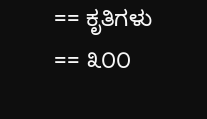== ಕೃತಿಗಳು == ೩೦೦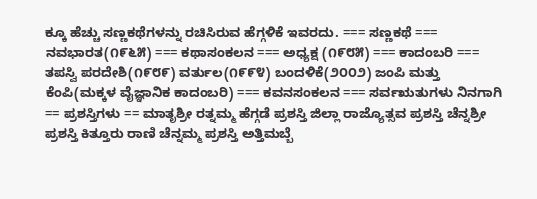ಕ್ಕೂ ಹೆಚ್ಚು ಸಣ್ಣಕಥೆಗಳನ್ನು ರಚಿಸಿರುವ ಹೆಗ್ಗಳಿಕೆ ಇವರದು. === ಸಣ್ಣಕಥೆ === ನವಭಾರತ(೧೯೬೫) === ಕಥಾಸಂಕಲನ === ಅಧ್ಯಕ್ಷ (೧೯೮೫) === ಕಾದಂಬರಿ === ತಪಸ್ವಿ ಪರದೇಶಿ(೧೯೮೯) ವರ್ತುಲ(೧೯೯೪) ಬಂದಳಿಕೆ(೨೦೦೨) ಜಂಪಿ ಮತ್ತು ಕೆಂಪಿ(ಮಕ್ಕಳ ವೈಜ್ಞಾನಿಕ ಕಾದಂಬರಿ) === ಕವನಸಂಕಲನ === ಸರ್ವಋತುಗಳು ನಿನಗಾಗಿ == ಪ್ರಶಸ್ತಿಗಳು == ಮಾತೃಶ್ರೀ ರತ್ನಮ್ಮ ಹೆಗ್ಗಡೆ ಪ್ರಶಸ್ತಿ ಜಿಲ್ಲಾ ರಾಜ್ಯೊತ್ಸವ ಪ್ರಶಸ್ತಿ ಚೆನ್ನಶ್ರೀ ಪ್ರಶಸ್ತಿ ಕಿತ್ತೂರು ರಾಣಿ ಚೆನ್ನಮ್ಮ ಪ್ರಶಸ್ತಿ ಅತ್ತಿಮಬ್ಬೆ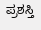ಪ್ರಶಸ್ತಿ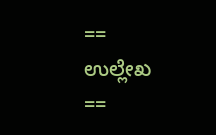== ಉಲ್ಲೇಖ ==